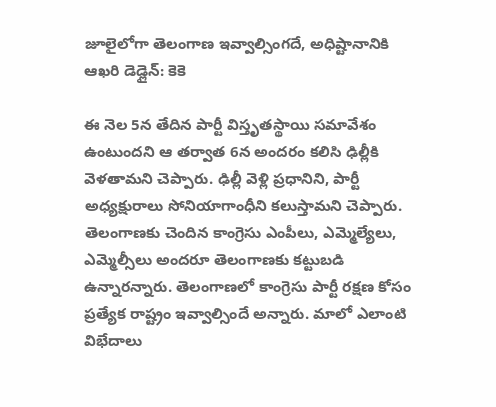జూలైలోగా తెలంగాణ ఇవ్వాల్సింగదే, అధిష్టానానికి ఆఖరి డెడ్లైన్: కెకె

ఈ నెల 5న తేదిన పార్టీ విస్తృతస్థాయి సమావేశం ఉంటుందని ఆ తర్వాత 6న అందరం కలిసి ఢిల్లీకి వెళతామని చెప్పారు. ఢిల్లీ వెళ్లి ప్రధానిని, పార్టీ అధ్యక్షురాలు సోనియాగాంధీని కలుస్తామని చెప్పారు. తెలంగాణకు చెందిన కాంగ్రెసు ఎంపీలు, ఎమ్మెల్యేలు, ఎమ్మెల్సీలు అందరూ తెలంగాణకు కట్టుబడి ఉన్నారన్నారు. తెలంగాణలో కాంగ్రెసు పార్టీ రక్షణ కోసం ప్రత్యేక రాష్ట్రం ఇవ్వాల్సిందే అన్నారు. మాలో ఎలాంటి విభేదాలు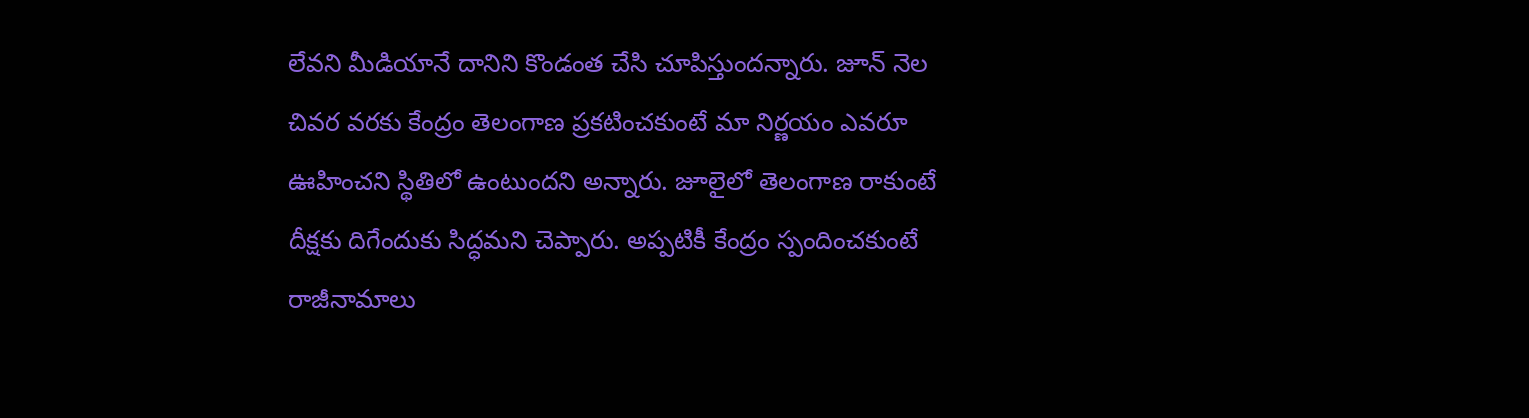లేవని మీడియానే దానిని కొండంత చేసి చూపిస్తుందన్నారు. జూన్ నెల చివర వరకు కేంద్రం తెలంగాణ ప్రకటించకుంటే మా నిర్ణయం ఎవరూ ఊహించని స్థితిలో ఉంటుందని అన్నారు. జూలైలో తెలంగాణ రాకుంటే దీక్షకు దిగేందుకు సిద్ధమని చెప్పారు. అప్పటికీ కేంద్రం స్పందించకుంటే రాజీనామాలు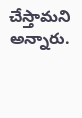చేస్తామని అన్నారు.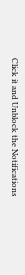Click it and Unblock the Notifications